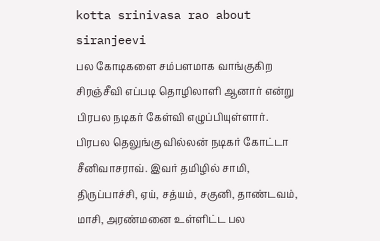kotta srinivasa rao about siranjeevi
பல கோடிகளை சம்பளமாக வாங்குகிற சிரஞ்சீவி எப்படி தொழிலாளி ஆனார் என்று பிரபல நடிகர் கேள்வி எழுப்பியுள்ளார்.
பிரபல தெலுங்கு வில்லன் நடிகர் கோட்டா சீனிவாசராவ். இவர் தமிழில் சாமி, திருப்பாச்சி, ஏய், சத்யம், சகுனி, தாண்டவம், மாசி, அரண்மனை உள்ளிட்ட பல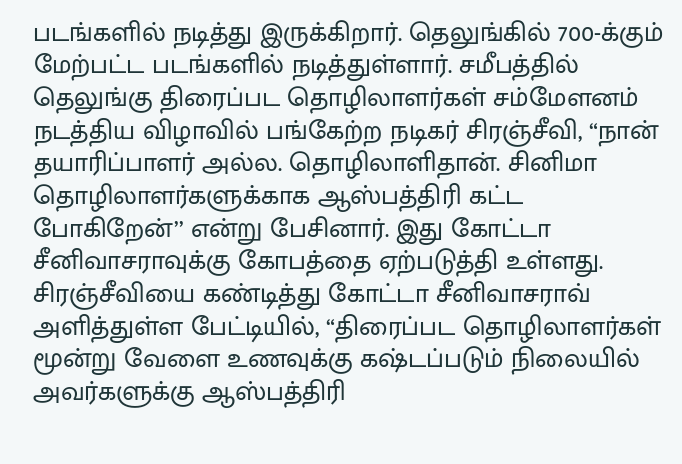படங்களில் நடித்து இருக்கிறார். தெலுங்கில் 700-க்கும் மேற்பட்ட படங்களில் நடித்துள்ளார். சமீபத்தில் தெலுங்கு திரைப்பட தொழிலாளர்கள் சம்மேளனம் நடத்திய விழாவில் பங்கேற்ற நடிகர் சிரஞ்சீவி, “நான் தயாரிப்பாளர் அல்ல. தொழிலாளிதான். சினிமா தொழிலாளர்களுக்காக ஆஸ்பத்திரி கட்ட போகிறேன்’’ என்று பேசினார். இது கோட்டா சீனிவாசராவுக்கு கோபத்தை ஏற்படுத்தி உள்ளது.
சிரஞ்சீவியை கண்டித்து கோட்டா சீனிவாசராவ் அளித்துள்ள பேட்டியில், “திரைப்பட தொழிலாளர்கள் மூன்று வேளை உணவுக்கு கஷ்டப்படும் நிலையில் அவர்களுக்கு ஆஸ்பத்திரி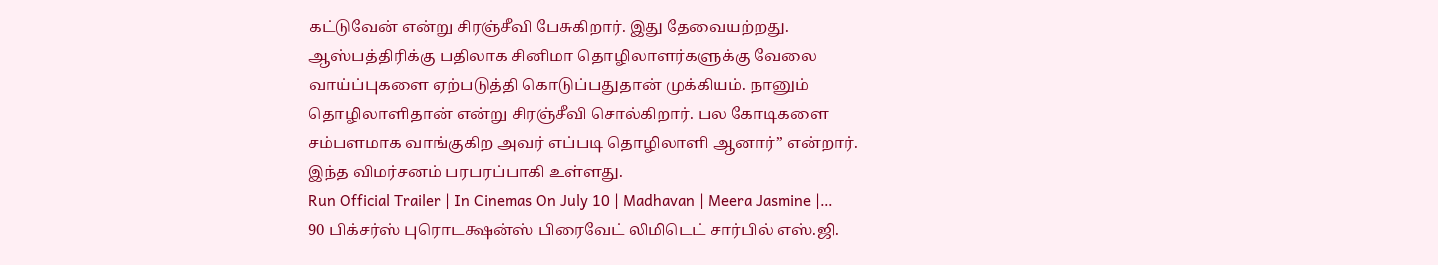கட்டுவேன் என்று சிரஞ்சீவி பேசுகிறார். இது தேவையற்றது. ஆஸ்பத்திரிக்கு பதிலாக சினிமா தொழிலாளர்களுக்கு வேலை வாய்ப்புகளை ஏற்படுத்தி கொடுப்பதுதான் முக்கியம். நானும் தொழிலாளிதான் என்று சிரஞ்சீவி சொல்கிறார். பல கோடிகளை சம்பளமாக வாங்குகிற அவர் எப்படி தொழிலாளி ஆனார்” என்றார். இந்த விமர்சனம் பரபரப்பாகி உள்ளது.
Run Official Trailer | In Cinemas On July 10 | Madhavan | Meera Jasmine |…
90 பிக்சர்ஸ் புரொடக்ஷன்ஸ் பிரைவேட் லிமிடெட் சார்பில் எஸ்.ஜி.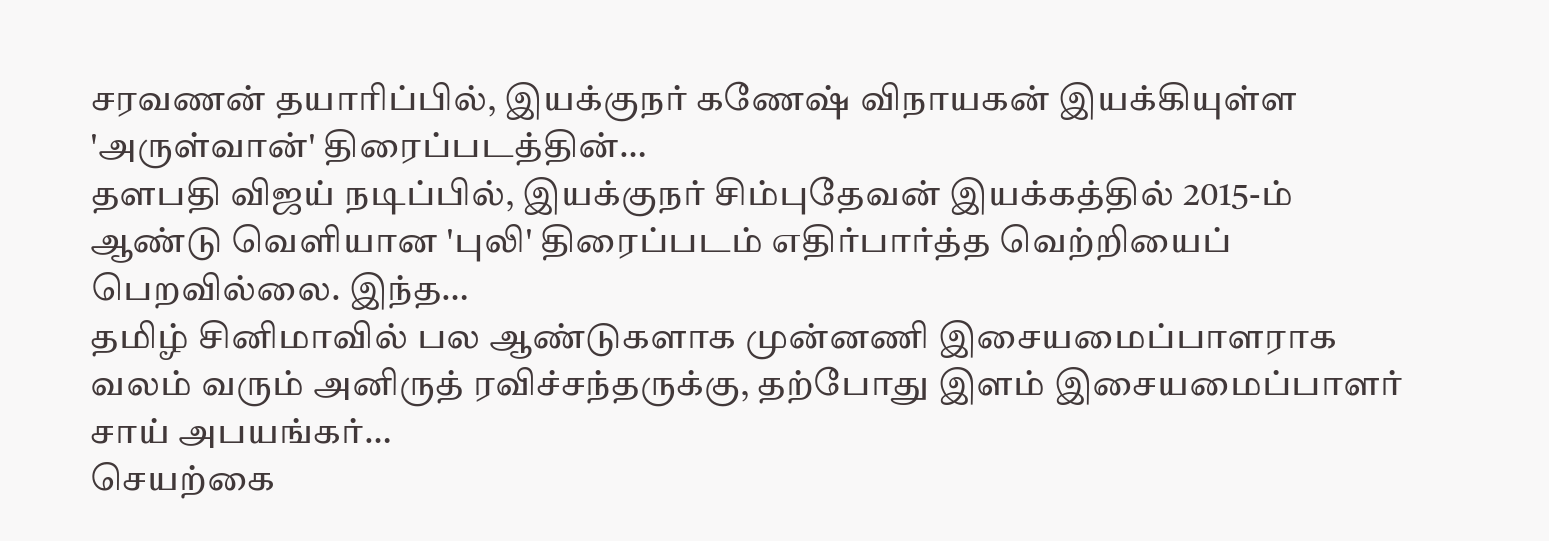சரவணன் தயாரிப்பில், இயக்குநர் கணேஷ் விநாயகன் இயக்கியுள்ள 'அருள்வான்' திரைப்படத்தின்…
தளபதி விஜய் நடிப்பில், இயக்குநர் சிம்புதேவன் இயக்கத்தில் 2015-ம் ஆண்டு வெளியான 'புலி' திரைப்படம் எதிர்பார்த்த வெற்றியைப் பெறவில்லை. இந்த…
தமிழ் சினிமாவில் பல ஆண்டுகளாக முன்னணி இசையமைப்பாளராக வலம் வரும் அனிருத் ரவிச்சந்தருக்கு, தற்போது இளம் இசையமைப்பாளர் சாய் அபயங்கர்…
செயற்கை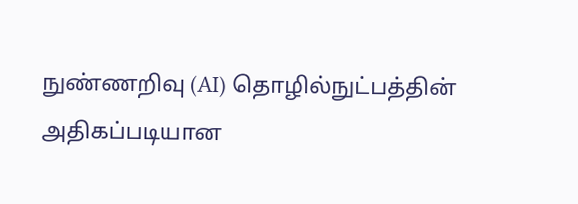நுண்ணறிவு (AI) தொழில்நுட்பத்தின் அதிகப்படியான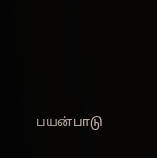பயன்பாடு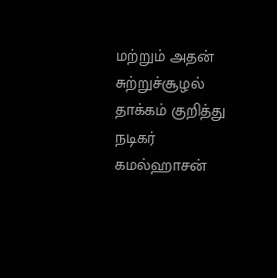மற்றும் அதன் சுற்றுச்சூழல் தாக்கம் குறித்து நடிகர் கமல்ஹாசன்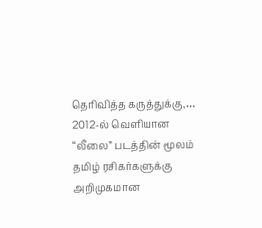தெரிவித்த கருத்துக்கு,…
2012-ல் வெளியான “லீலை” படத்தின் மூலம் தமிழ் ரசிகர்களுக்கு அறிமுகமான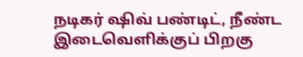நடிகர் ஷிவ் பண்டிட், நீண்ட இடைவெளிக்குப் பிறகு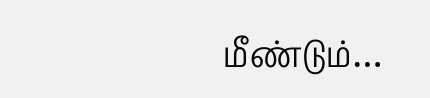மீண்டும்…